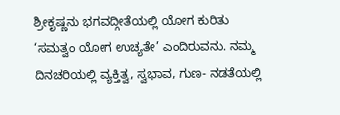ಶ್ರೀಕೃಷ್ಣನು ಭಗವದ್ಗೀತೆಯಲ್ಲಿ ಯೋಗ ಕುರಿತು ‘ಸಮತ್ವಂ ಯೋಗ ಉಚ್ಯತೇ’ ಎಂದಿರುವನು. ನಮ್ಮ ದಿನಚರಿಯಲ್ಲಿ ವ್ಯಕ್ತಿತ್ವ, ಸ್ವಭಾವ, ಗುಣ- ನಡತೆಯಲ್ಲಿ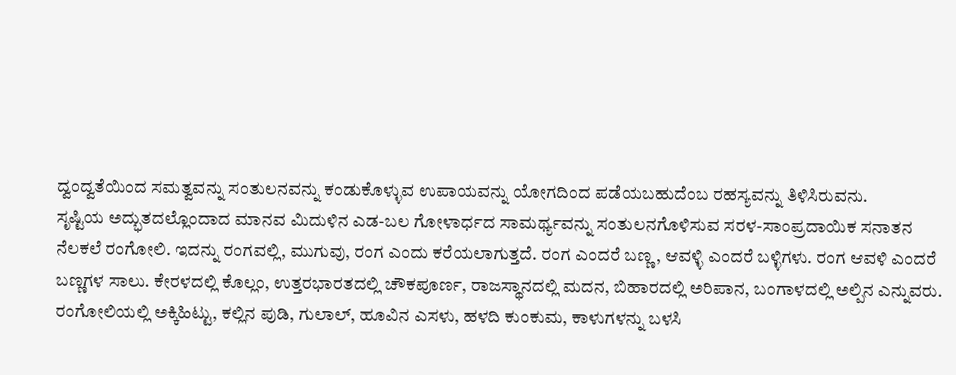ದ್ವಂದ್ವತೆಯಿಂದ ಸಮತ್ವವನ್ನು ಸಂತುಲನವನ್ನು ಕಂಡುಕೊಳ್ಳುವ ಉಪಾಯವನ್ನು ಯೋಗದಿಂದ ಪಡೆಯಬಹುದೆಂಬ ರಹಸ್ಯವನ್ನು ತಿಳಿಸಿರುವನು.
ಸೃಷ್ಟಿಯ ಅದ್ಭುತದಲ್ಲೊಂದಾದ ಮಾನವ ಮಿದುಳಿನ ಎಡ-ಬಲ ಗೋಳಾರ್ಧದ ಸಾಮರ್ಥ್ಯವನ್ನು ಸಂತುಲನಗೊಳಿಸುವ ಸರಳ-ಸಾಂಪ್ರದಾಯಿಕ ಸನಾತನ ನೆಲಕಲೆ ರಂಗೋಲಿ. ಇದನ್ನು ರಂಗವಲ್ಲಿ, ಮುಗುವು, ರಂಗ ಎಂದು ಕರೆಯಲಾಗುತ್ತದೆ. ರಂಗ ಎಂದರೆ ಬಣ್ಣ, ಆವಳ್ಳಿ ಎಂದರೆ ಬಳ್ಳಿಗಳು. ರಂಗ ಆವಳಿ ಎಂದರೆ ಬಣ್ಣಗಳ ಸಾಲು. ಕೇರಳದಲ್ಲಿ ಕೊಲ್ಲಂ, ಉತ್ತರಭಾರತದಲ್ಲಿ ಚೌಕಪೂರ್ಣ, ರಾಜಸ್ಥಾನದಲ್ಲಿ ಮದನ, ಬಿಹಾರದಲ್ಲಿ ಅರಿಪಾನ, ಬಂಗಾಳದಲ್ಲಿ ಅಲ್ಪಿನ ಎನ್ನುವರು.
ರಂಗೋಲಿಯಲ್ಲಿ ಅಕ್ಕಿಹಿಟ್ಟು, ಕಲ್ಲಿನ ಪುಡಿ, ಗುಲಾಲ್, ಹೂವಿನ ಎಸಳು, ಹಳದಿ ಕುಂಕುಮ, ಕಾಳುಗಳನ್ನು ಬಳಸಿ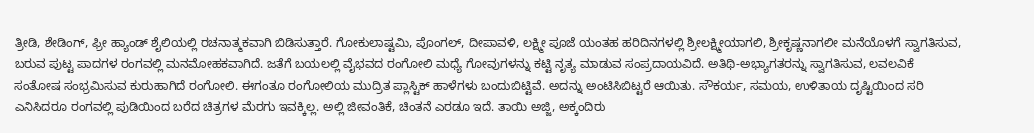ತ್ರೀಡಿ, ಶೇಡಿಂಗ್, ಫ್ರೀ ಹ್ಯಾಂಡ್ ಶೈಲಿಯಲ್ಲಿ ರಚನಾತ್ಮಕವಾಗಿ ಬಿಡಿಸುತ್ತಾರೆ. ಗೋಕುಲಾಷ್ಟಮಿ, ಪೊಂಗಲ್, ದೀಪಾವಳಿ, ಲಕ್ಷ್ಮೀ ಪೂಜೆ ಯಂತಹ ಹರಿದಿನಗಳಲ್ಲಿ ಶ್ರೀಲಕ್ಷ್ಮೀಯಾಗಲಿ, ಶ್ರೀಕೃಷ್ಣನಾಗಲೀ ಮನೆಯೊಳಗೆ ಸ್ವಾಗತಿಸುವ, ಬರುವ ಪುಟ್ಟ ಪಾದಗಳ ರಂಗವಲ್ಲಿ ಮನಮೋಹಕವಾಗಿದೆ. ಜತೆಗೆ ಬಯಲಲ್ಲಿ ವೈಭವದ ರಂಗೋಲಿ ಮಧ್ಯೆ ಗೋವುಗಳನ್ನು ಕಟ್ಟಿ ನೃತ್ಯ ಮಾಡುವ ಸಂಪ್ರದಾಯವಿದೆ. ಅತಿಥಿ-ಅಭ್ಯಾಗತರನ್ನು ಸ್ವಾಗತಿಸುವ, ಲವಲವಿಕೆ ಸಂತೋಷ ಸಂಭ್ರಮಿಸುವ ಕುರುಹಾಗಿದೆ ರಂಗೋಲಿ. ಈಗಂತೂ ರಂಗೋಲಿಯ ಮುದ್ರಿತ ಪ್ಲಾಸ್ಟಿಕ್ ಹಾಳೆಗಳು ಬಂದುಬಿಟ್ಟಿವೆ. ಅದನ್ನು ಅಂಟಿಸಿಬಿಟ್ಟರೆ ಆಯಿತು. ಸೌಕರ್ಯ, ಸಮಯ, ಉಳಿತಾಯ ದೃಷ್ಟಿಯಿಂದ ಸರಿ ಎನಿಸಿದರೂ ರಂಗವಲ್ಲಿ ಪುಡಿಯಿಂದ ಬರೆದ ಚಿತ್ರಗಳ ಮೆರಗು ಇವಕ್ಕಿಲ್ಲ. ಅಲ್ಲಿ ಜೀವಂತಿಕೆ, ಚಿಂತನೆ ಎರಡೂ ಇದೆ. ತಾಯಿ ಅಜ್ಜಿ, ಅಕ್ಕಂದಿರು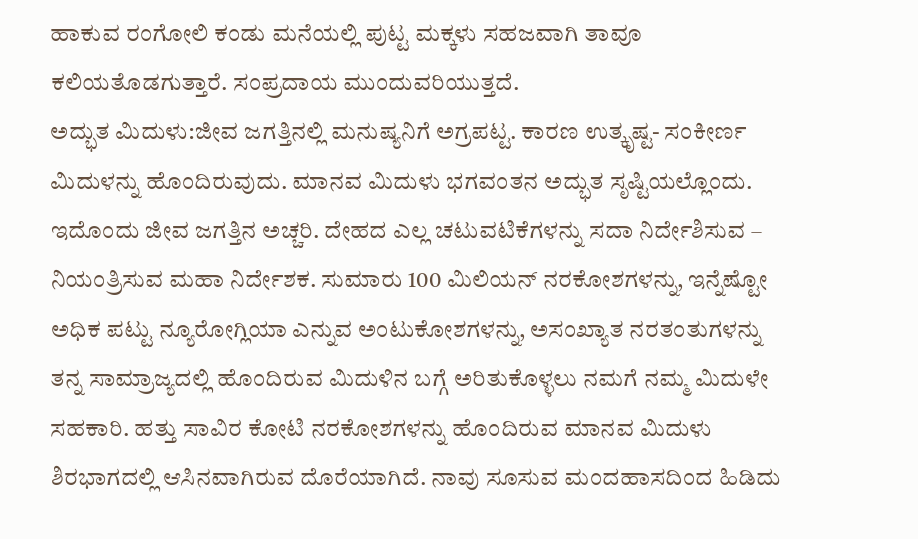ಹಾಕುವ ರಂಗೋಲಿ ಕಂಡು ಮನೆಯಲ್ಲಿ ಪುಟ್ಟ ಮಕ್ಕಳು ಸಹಜವಾಗಿ ತಾವೂ ಕಲಿಯತೊಡಗುತ್ತಾರೆ. ಸಂಪ್ರದಾಯ ಮುಂದುವರಿಯುತ್ತದೆ.
ಅದ್ಭುತ ಮಿದುಳು:ಜೀವ ಜಗತ್ತಿನಲ್ಲಿ ಮನುಷ್ಯನಿಗೆ ಅಗ್ರಪಟ್ಟ. ಕಾರಣ ಉತ್ಕೃಷ್ಟ- ಸಂಕೀರ್ಣ ಮಿದುಳನ್ನು ಹೊಂದಿರುವುದು. ಮಾನವ ಮಿದುಳು ಭಗವಂತನ ಅದ್ಭುತ ಸೃಷ್ಟಿಯಲ್ಲೊಂದು. ಇದೊಂದು ಜೀವ ಜಗತ್ತಿನ ಅಚ್ಚರಿ. ದೇಹದ ಎಲ್ಲ ಚಟುವಟಿಕೆಗಳನ್ನು ಸದಾ ನಿರ್ದೇಶಿಸುವ – ನಿಯಂತ್ರಿಸುವ ಮಹಾ ನಿರ್ದೇಶಕ. ಸುಮಾರು 100 ಮಿಲಿಯನ್ ನರಕೋಶಗಳನ್ನು, ಇನ್ನೆಷ್ಟೋ ಅಧಿಕ ಪಟ್ಟು ನ್ಯೂರೋಗ್ಲಿಯಾ ಎನ್ನುವ ಅಂಟುಕೋಶಗಳನ್ನು, ಅಸಂಖ್ಯಾತ ನರತಂತುಗಳನ್ನು ತನ್ನ ಸಾಮ್ರಾಜ್ಯದಲ್ಲಿ ಹೊಂದಿರುವ ಮಿದುಳಿನ ಬಗ್ಗೆ ಅರಿತುಕೊಳ್ಳಲು ನಮಗೆ ನಮ್ಮ ಮಿದುಳೇ ಸಹಕಾರಿ. ಹತ್ತು ಸಾವಿರ ಕೋಟಿ ನರಕೋಶಗಳನ್ನು ಹೊಂದಿರುವ ಮಾನವ ಮಿದುಳು ಶಿರಭಾಗದಲ್ಲಿ ಆಸಿನವಾಗಿರುವ ದೊರೆಯಾಗಿದೆ. ನಾವು ಸೂಸುವ ಮಂದಹಾಸದಿಂದ ಹಿಡಿದು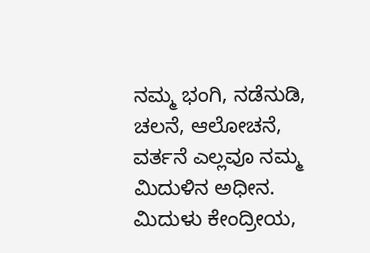ನಮ್ಮ ಭಂಗಿ, ನಡೆನುಡಿ, ಚಲನೆ, ಆಲೋಚನೆ, ವರ್ತನೆ ಎಲ್ಲವೂ ನಮ್ಮ ಮಿದುಳಿನ ಅಧೀನ. ಮಿದುಳು ಕೇಂದ್ರೀಯ,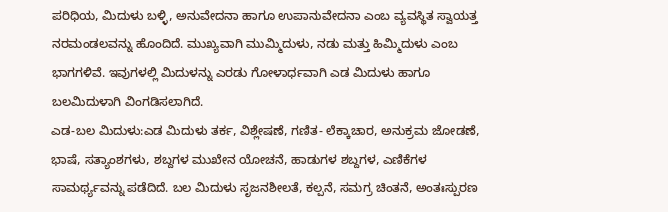ಪರಿಧಿಯ, ಮಿದುಳು ಬಳ್ಳಿ, ಅನುವೇದನಾ ಹಾಗೂ ಉಪಾನುವೇದನಾ ಎಂಬ ವ್ಯವಸ್ಥಿತ ಸ್ವಾಯತ್ತ ನರಮಂಡಲವನ್ನು ಹೊಂದಿದೆ. ಮುಖ್ಯವಾಗಿ ಮುಮ್ಮಿದುಳು, ನಡು ಮತ್ತು ಹಿಮ್ಮಿದುಳು ಎಂಬ ಭಾಗಗಳಿವೆ. ಇವುಗಳಲ್ಲಿ ಮಿದುಳನ್ನು ಎರಡು ಗೋಳಾರ್ಧವಾಗಿ ಎಡ ಮಿದುಳು ಹಾಗೂ ಬಲಮಿದುಳಾಗಿ ವಿಂಗಡಿಸಲಾಗಿದೆ.
ಎಡ-ಬಲ ಮಿದುಳು:ಎಡ ಮಿದುಳು ತರ್ಕ, ವಿಶ್ಲೇಷಣೆ, ಗಣಿತ- ಲೆಕ್ಕಾಚಾರ, ಅನುಕ್ರಮ ಜೋಡಣೆ, ಭಾಷೆ, ಸತ್ಯಾಂಶಗಳು, ಶಬ್ದಗಳ ಮುಖೇನ ಯೋಚನೆ, ಹಾಡುಗಳ ಶಬ್ದಗಳ, ಎಣಿಕೆಗಳ ಸಾಮರ್ಥ್ಯವನ್ನು ಪಡೆದಿದೆ. ಬಲ ಮಿದುಳು ಸೃಜನಶೀಲತೆ, ಕಲ್ಪನೆ, ಸಮಗ್ರ ಚಿಂತನೆ, ಅಂತಃಸ್ಪುರಣ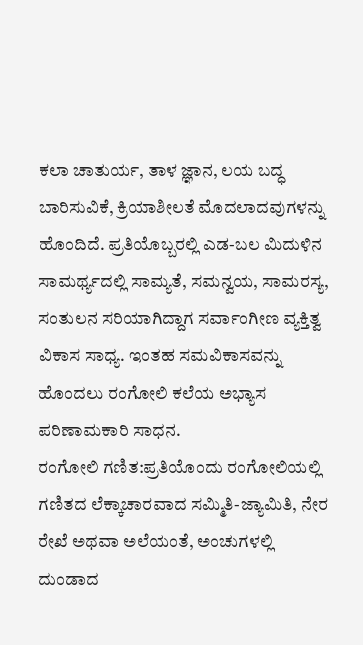ಕಲಾ ಚಾತುರ್ಯ, ತಾಳ ಜ್ಞಾನ, ಲಯ ಬದ್ಧ ಬಾರಿಸುವಿಕೆ, ಕ್ರಿಯಾಶೀಲತೆ ಮೊದಲಾದವುಗಳನ್ನು ಹೊಂದಿದೆ. ಪ್ರತಿಯೊಬ್ಬರಲ್ಲಿ ಎಡ-ಬಲ ಮಿದುಳಿನ ಸಾಮರ್ಥ್ಯದಲ್ಲಿ ಸಾಮ್ಯತೆ, ಸಮನ್ವಯ, ಸಾಮರಸ್ಯ, ಸಂತುಲನ ಸರಿಯಾಗಿದ್ದಾಗ ಸರ್ವಾಂಗೀಣ ವ್ಯಕ್ತಿತ್ವ ವಿಕಾಸ ಸಾಧ್ಯ. ಇಂತಹ ಸಮವಿಕಾಸವನ್ನು ಹೊಂದಲು ರಂಗೋಲಿ ಕಲೆಯ ಅಭ್ಯಾಸ ಪರಿಣಾಮಕಾರಿ ಸಾಧನ.
ರಂಗೋಲಿ ಗಣಿತ:ಪ್ರತಿಯೊಂದು ರಂಗೋಲಿಯಲ್ಲಿ ಗಣಿತದ ಲೆಕ್ಕಾಚಾರವಾದ ಸಮ್ಮಿತಿ-ಜ್ಯಾಮಿತಿ, ನೇರ ರೇಖೆ ಅಥವಾ ಅಲೆಯಂತೆ, ಅಂಚುಗಳಲ್ಲಿ ದುಂಡಾದ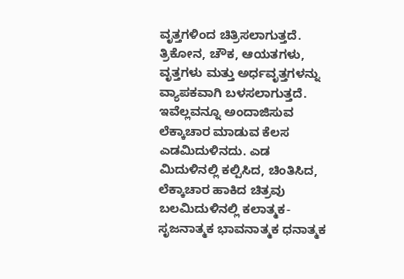ವೃತ್ತಗಳಿಂದ ಚಿತ್ರಿಸಲಾಗುತ್ತದೆ. ತ್ರಿಕೋನ, ಚೌಕ, ಆಯತಗಳು, ವೃತ್ತಗಳು ಮತ್ತು ಅರ್ಧವೃತ್ತಗಳನ್ನು ವ್ಯಾಪಕವಾಗಿ ಬಳಸಲಾಗುತ್ತದೆ. ಇವೆಲ್ಲವನ್ನೂ ಅಂದಾಜಿಸುವ ಲೆಕ್ಕಾಚಾರ ಮಾಡುವ ಕೆಲಸ ಎಡಮಿದುಳಿನದು. ಎಡ ಮಿದುಳಿನಲ್ಲಿ ಕಲ್ಪಿಸಿದ, ಚಿಂತಿಸಿದ, ಲೆಕ್ಕಾಚಾರ ಹಾಕಿದ ಚಿತ್ರವು ಬಲಮಿದುಳಿನಲ್ಲಿ ಕಲಾತ್ಮಕ- ಸೃಜನಾತ್ಮಕ ಭಾವನಾತ್ಮಕ ಧನಾತ್ಮಕ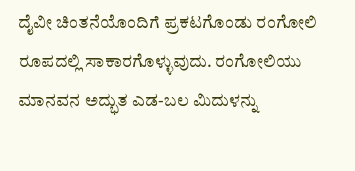ದೈವೀ ಚಿಂತನೆಯೊಂದಿಗೆ ಪ್ರಕಟಗೊಂಡು ರಂಗೋಲಿ ರೂಪದಲ್ಲಿ ಸಾಕಾರಗೊಳ್ಳುವುದು. ರಂಗೋಲಿಯು ಮಾನವನ ಅದ್ಭುತ ಎಡ-ಬಲ ಮಿದುಳನ್ನು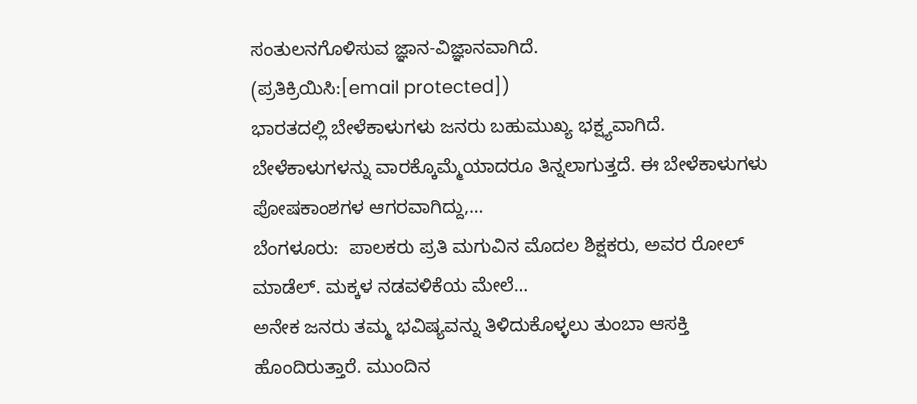ಸಂತುಲನಗೊಳಿಸುವ ಜ್ಞಾನ-ವಿಜ್ಞಾನವಾಗಿದೆ.
(ಪ್ರತಿಕ್ರಿಯಿಸಿ:[email protected])
ಭಾರತದಲ್ಲಿ ಬೇಳೆಕಾಳುಗಳು ಜನರು ಬಹುಮುಖ್ಯ ಭಕ್ಷ್ಯವಾಗಿದೆ. ಬೇಳೆಕಾಳುಗಳನ್ನು ವಾರಕ್ಕೊಮ್ಮೆಯಾದರೂ ತಿನ್ನಲಾಗುತ್ತದೆ. ಈ ಬೇಳೆಕಾಳುಗಳು ಪೋಷಕಾಂಶಗಳ ಆಗರವಾಗಿದ್ದು,…
ಬೆಂಗಳೂರು:  ಪಾಲಕರು ಪ್ರತಿ ಮಗುವಿನ ಮೊದಲ ಶಿಕ್ಷಕರು, ಅವರ ರೋಲ್ ಮಾಡೆಲ್. ಮಕ್ಕಳ ನಡವಳಿಕೆಯ ಮೇಲೆ…
ಅನೇಕ ಜನರು ತಮ್ಮ ಭವಿಷ್ಯವನ್ನು ತಿಳಿದುಕೊಳ್ಳಲು ತುಂಬಾ ಆಸಕ್ತಿ ಹೊಂದಿರುತ್ತಾರೆ. ಮುಂದಿನ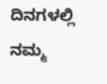ದಿನಗಳಲ್ಲಿ ನಮ್ಮ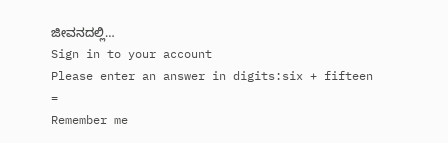ಜೀವನದಲ್ಲಿ…
Sign in to your account
Please enter an answer in digits:six + fifteen =
Remember me